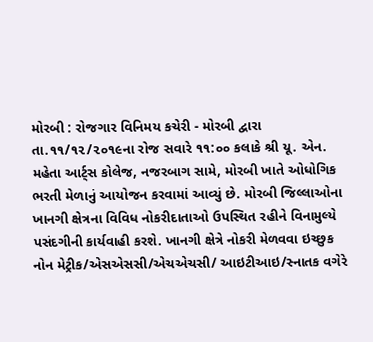મોરબી : રોજગાર વિનિમય કચેરી - મોરબી દ્વારા તા.૧૧/૧૨/૨૦૧૯ના રોજ સવારે ૧૧:૦૦ કલાકે શ્રી યૂ. એન. મહેતા આર્ટ્સ કોલેજ, નજરબાગ સામે, મોરબી ખાતે ઓધોગિક ભરતી મેળાનું આયોજન કરવામાં આવ્યું છે. મોરબી જિલ્લાઓના ખાનગી ક્ષેત્રના વિવિધ નોકરીદાતાઓ ઉપસ્થિત રહીને વિનામુલ્યે પસંદગીની કાર્યવાહી કરશે. ખાનગી ક્ષેત્રે નોકરી મેળવવા ઇચ્છુક નોન મેટ્રીક/એસએસસી/એચએચસી/ આઇટીઆઇ/સ્નાતક વગેરે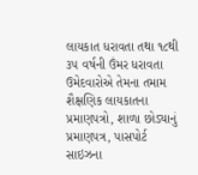લાયકાત ધરાવતા તથા ૧૮થી ૩૫ વર્ષની ઉંમર ધરાવતા ઉમેદવારોએ તેમના તમામ શૈક્ષણિક લાયકાતના પ્રમાણપત્રો, શાળા છોડ્યાનું પ્રમાણપત્ર, પાસપોર્ટ સાઇઝના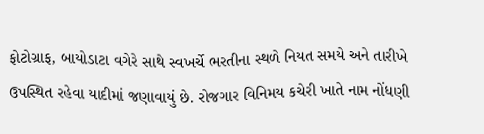ફોટોગ્રાફ, બાયોડાટા વગેરે સાથે સ્વખર્ચે ભરતીના સ્થળે નિયત સમયે અને તારીખે ઉપસ્થિત રહેવા યાદીમાં જણાવાયું છે. રોજગાર વિનિમય કચેરી ખાતે નામ નોંધણી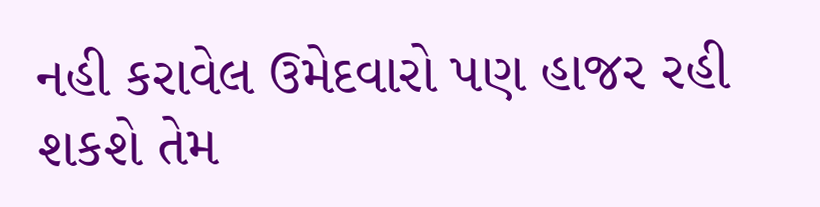નહી કરાવેલ ઉમેદવારો પણ હાજર રહી શકશે તેમ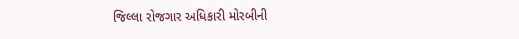જિલ્લા રોજગાર અધિકારી મોરબીની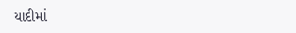યાદીમાં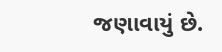જણાવાયું છે.